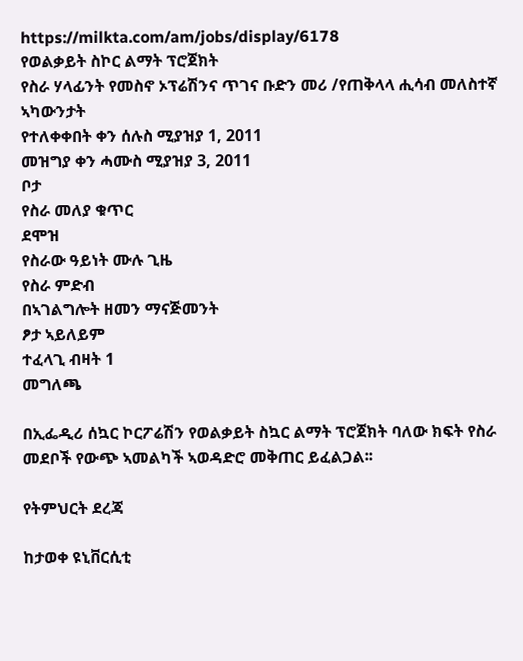https://milkta.com/am/jobs/display/6178
የወልቃይት ስኮር ልማት ፕሮጀክት
የስራ ሃላፊንት የመስኖ ኦፕሬሽንና ጥገና ቡድን መሪ /የጠቅላላ ሒሳብ መለስተኛ ኣካውንታት
የተለቀቀበት ቀን ሰሉስ ሚያዝያ 1, 2011
መዝግያ ቀን ሓሙስ ሚያዝያ 3, 2011
ቦታ
የስራ መለያ ቁጥር
ደሞዝ
የስራው ዓይነት ሙሉ ጊዜ
የስራ ምድብ
በኣገልግሎት ዘመን ማናጅመንት
ፆታ ኣይለይም
ተፈላጊ ብዛት 1
መግለጫ

በኢፌዲሪ ሰኳር ኮርፖሬሽን የወልቃይት ስኳር ልማት ፕሮጀክት ባለው ክፍት የስራ መደቦች የውጭ ኣመልካች ኣወዳድሮ መቅጠር ይፈልጋል፡፡

የትምህርት ደረጃ

ከታወቀ ዩኒቨርሲቲ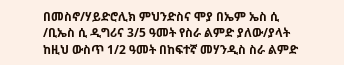በመስኖ/ሃይድሮሊክ ምህንድስና ሞያ በኤም ኤስ ሲ /ቢኤስ ሲ ዲግሪና 3/5 ዓመት የስራ ልምድ ያለው/ያላት ከዚህ ውስጥ 1/2 ዓመት በከፍተኛ መሃንዲስ ስራ ልምድ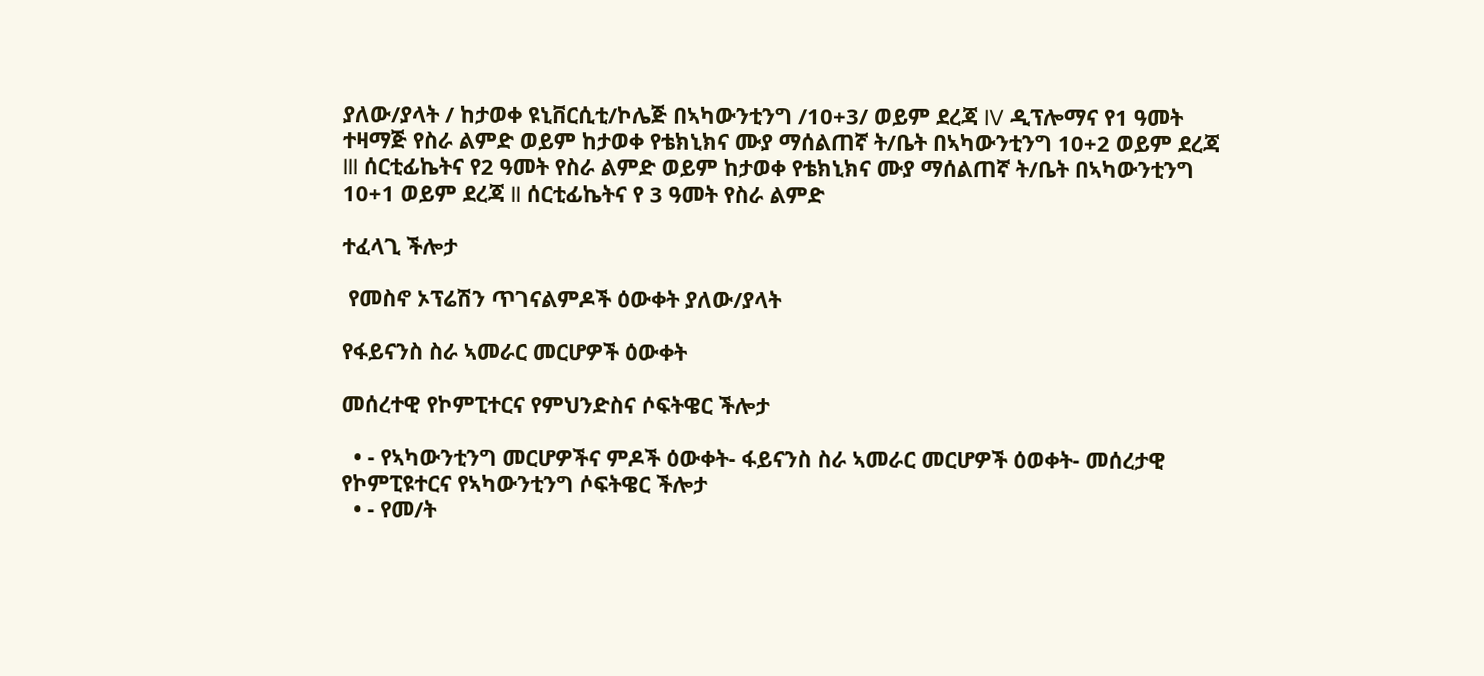ያለው/ያላት / ከታወቀ ዩኒቨርሲቲ/ኮሌጅ በኣካውንቲንግ /10+3/ ወይም ደረጃ IV ዲፕሎማና የ1 ዓመት ተዛማጅ የስራ ልምድ ወይም ከታወቀ የቴክኒክና ሙያ ማሰልጠኛ ት/ቤት በኣካውንቲንግ 10+2 ወይም ደረጃ III ሰርቲፊኬትና የ2 ዓመት የስራ ልምድ ወይም ከታወቀ የቴክኒክና ሙያ ማሰልጠኛ ት/ቤት በኣካውንቲንግ 10+1 ወይም ደረጃ II ሰርቲፊኬትና የ 3 ዓመት የስራ ልምድ

ተፈላጊ ችሎታ

 የመስኖ ኦፕሬሽን ጥገናልምዶች ዕውቀት ያለው/ያላት

የፋይናንስ ስራ ኣመራር መርሆዎች ዕውቀት

መሰረተዊ የኮምፒተርና የምህንድስና ሶፍትዌር ችሎታ

  • - የኣካውንቲንግ መርሆዎችና ምዶች ዕውቀት- ፋይናንስ ስራ ኣመራር መርሆዎች ዕወቀት- መሰረታዊ የኮምፒዩተርና የኣካውንቲንግ ሶፍትዌር ችሎታ
  • - የመ/ት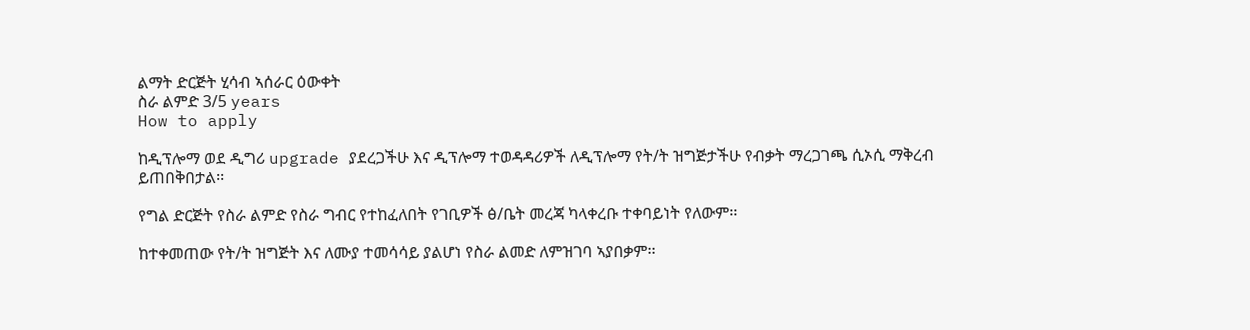ልማት ድርጅት ሂሳብ ኣሰራር ዕውቀት
ስራ ልምድ 3/5 years
How to apply

ከዲፕሎማ ወደ ዲግሪ upgrade ያደረጋችሁ እና ዲፕሎማ ተወዳዳሪዎች ለዲፕሎማ የት/ት ዝግጅታችሁ የብቃት ማረጋገጫ ሲኦሲ ማቅረብ ይጠበቅበታል፡፡

የግል ድርጅት የስራ ልምድ የስራ ግብር የተከፈለበት የገቢዎች ፅ/ቤት መረጃ ካላቀረቡ ተቀባይነት የለውም፡፡

ከተቀመጠው የት/ት ዝግጅት እና ለሙያ ተመሳሳይ ያልሆነ የስራ ልመድ ለምዝገባ ኣያበቃም፡፡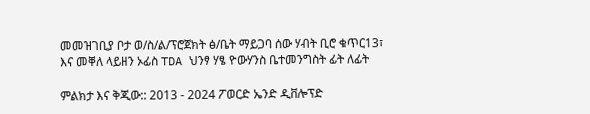መመዝገቢያ ቦታ ወ/ስ/ል/ፕሮጀክት ፅ/ቤት ማይጋባ ሰው ሃብት ቢሮ ቁጥር13፣ እና መቐለ ላይዘን ኦፊስ TDA ህንፃ ሃፄ ዮውሃንስ ቤተመንግስት ፊት ለፊት

ምልክታ እና ቅጂው:: 2013 - 2024 ፖወርድ ኤንድ ዲቨሎፕድ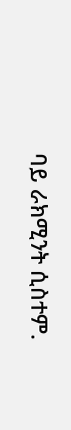ባይ ራክሚንት ሲስተም.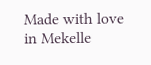Made with love in Mekelle